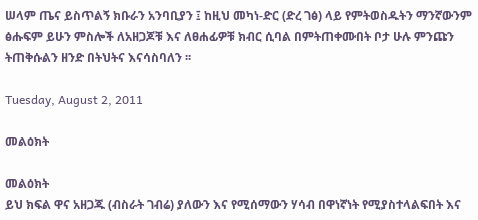ሠላም ጤና ይስጥልኝ ክቡራን አንባቢያን ፤ ከዚህ መካነ-ድር (ድረ ገፅ) ላይ የምትወስዱትን ማንኛውንም ፅሑፍም ይሁን ምስሎች ለአዘጋጆቹ እና ለፀሐፊዎቹ ክብር ሲባል በምትጠቀሙበት ቦታ ሁሉ ምንጩን ትጠቅሱልን ዘንድ በትህትና እናሳስባለን ፡፡

Tuesday, August 2, 2011

መልዕክት

መልዕክት
ይህ ክፍል ዋና አዘጋጁ (ብስራት ገብሬ) ያለውን እና የሚሰማውን ሃሳብ በዋነኛነት የሚያስተላልፍበት እና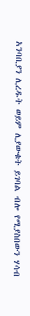አንባቢያን ሊረዱት ወይም ሊያውቁት ይገባል ብሎ የሚያስበውን ሃሳብ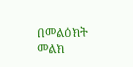በመልዕክት መልክ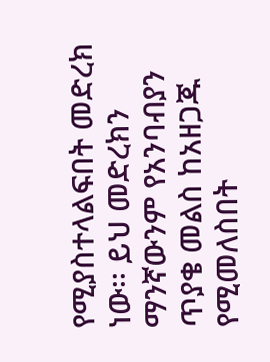የሚያስተላልፍበት መድረክ ነው፡፡ ይህ መድረክን  ማንኛውንም የአንባብያን ጥያቄ መልስ ከአዘጋጁ የሚመለስበት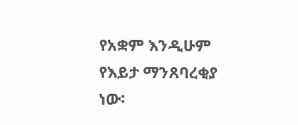የአቋም እንዲሁም የእይታ ማንጸባረቂያ ነው፡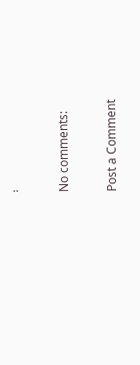፡

No comments:

Post a Comment